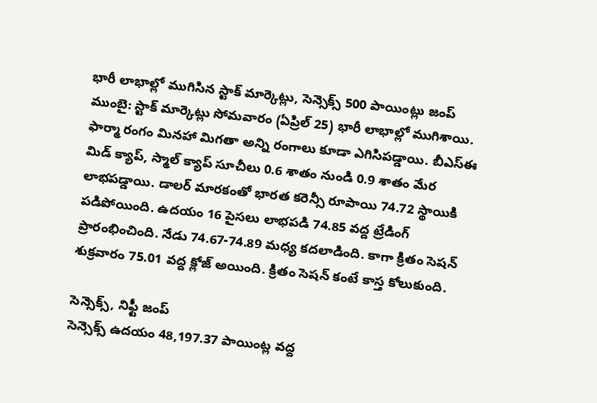భారీ లాభాల్లో ముగిసిన స్టాక్ మార్కెట్లు, సెన్సెక్స్ 500 పాయింట్లు జంప్
ముంబై: స్టాక్ మార్కెట్లు సోమవారం (ఏప్రిల్ 25) భారీ లాభాల్లో ముగిశాయి. ఫార్మా రంగం మినహా మిగతా అన్ని రంగాలు కూడా ఎగిసిపడ్డాయి. బీఎస్ఈ మిడ్ క్యాప్, స్మాల్ క్యాప్ సూచీలు 0.6 శాతం నుండి 0.9 శాతం మేర లాభపడ్డాయి. డాలర్ మారకంతో భారత కరెన్సీ రూపాయి 74.72 స్థాయికి పడిపోయింది. ఉదయం 16 పైసలు లాభపడి 74.85 వద్ద ట్రేడింగ్ ప్రారంభించింది. నేడు 74.67-74.89 మధ్య కదలాడింది. కాగా క్రితం సెషన్ శుక్రవారం 75.01 వద్ద క్లోజ్ అయింది. క్రితం సెషన్ కంటే కాస్త కోలుకుంది.

సెన్సెక్స్, నిఫ్టీ జంప్
సెన్సెక్స్ ఉదయం 48,197.37 పాయింట్ల వద్ద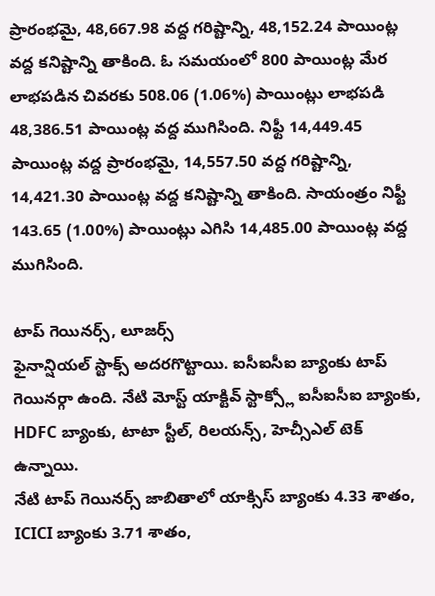ప్రారంభమై, 48,667.98 వద్ద గరిష్టాన్ని, 48,152.24 పాయింట్ల వద్ద కనిష్టాన్ని తాకింది. ఓ సమయంలో 800 పాయింట్ల మేర లాభపడిన చివరకు 508.06 (1.06%) పాయింట్లు లాభపడి 48,386.51 పాయింట్ల వద్ద ముగిసింది. నిఫ్టీ 14,449.45 పాయింట్ల వద్ద ప్రారంభమై, 14,557.50 వద్ద గరిష్టాన్ని, 14,421.30 పాయింట్ల వద్ద కనిష్టాన్ని తాకింది. సాయంత్రం నిఫ్టీ 143.65 (1.00%) పాయింట్లు ఎగిసి 14,485.00 పాయింట్ల వద్ద ముగిసింది.

టాప్ గెయినర్స్, లూజర్స్
ఫైనాన్షియల్ స్టాక్స్ అదరగొట్టాయి. ఐసీఐసీఐ బ్యాంకు టాప్ గెయినర్గా ఉంది. నేటి మోస్ట్ యాక్టివ్ స్టాక్స్లో ఐసీఐసీఐ బ్యాంకు, HDFC బ్యాంకు, టాటా స్టీల్, రిలయన్స్, హెచ్సీఎల్ టెక్ ఉన్నాయి.
నేటి టాప్ గెయినర్స్ జాబితాలో యాక్సిస్ బ్యాంకు 4.33 శాతం, ICICI బ్యాంకు 3.71 శాతం,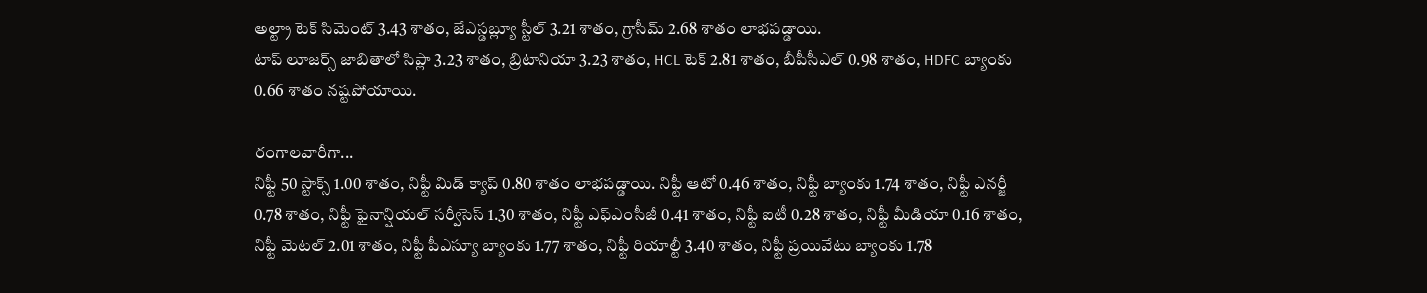అల్ట్రా టెక్ సిమెంట్ 3.43 శాతం, జేఎస్డబ్ల్యూ స్టీల్ 3.21 శాతం, గ్రాసీమ్ 2.68 శాతం లాభపడ్డాయి.
టాప్ లూజర్స్ జాబితాలో సిప్లా 3.23 శాతం, బ్రిటానియా 3.23 శాతం, HCL టెక్ 2.81 శాతం, బీపీసీఎల్ 0.98 శాతం, HDFC బ్యాంకు 0.66 శాతం నష్టపోయాయి.

రంగాలవారీగా...
నిఫ్టీ 50 స్టాక్స్ 1.00 శాతం, నిఫ్టీ మిడ్ క్యాప్ 0.80 శాతం లాభపడ్డాయి. నిఫ్టీ ఆటో 0.46 శాతం, నిఫ్టీ బ్యాంకు 1.74 శాతం, నిఫ్టీ ఎనర్జీ 0.78 శాతం, నిఫ్టీ ఫైనాన్షియల్ సర్వీసెస్ 1.30 శాతం, నిఫ్టీ ఎఫ్ఎంసీజీ 0.41 శాతం, నిఫ్టీ ఐటీ 0.28 శాతం, నిఫ్టీ మీడియా 0.16 శాతం, నిఫ్టీ మెటల్ 2.01 శాతం, నిఫ్టీ పీఎస్యూ బ్యాంకు 1.77 శాతం, నిఫ్టీ రియాల్టీ 3.40 శాతం, నిఫ్టీ ప్రయివేటు బ్యాంకు 1.78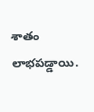శాతం లాభపడ్డాయి.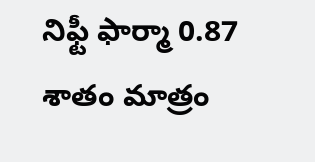నిఫ్టీ ఫార్మా 0.87 శాతం మాత్రం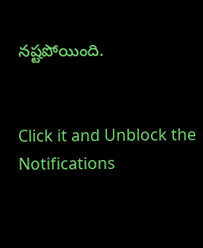నష్టపోయింది.


Click it and Unblock the Notifications